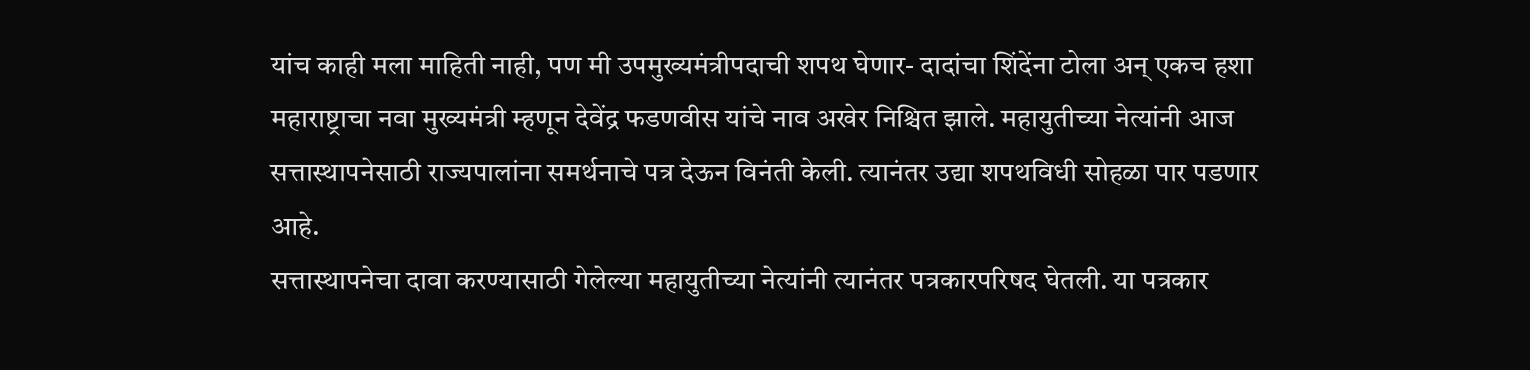यांच काही मला माहिती नाही, पण मी उपमुख्यमंत्रीपदाची शपथ घेणार- दादांचा शिंदेंना टोला अन् एकच हशा
महाराष्ट्राचा नवा मुख्यमंत्री म्हणून देवेंद्र फडणवीस यांचे नाव अखेर निश्चित झाले. महायुतीच्या नेत्यांनी आज सत्तास्थापनेसाठी राज्यपालांना समर्थनाचे पत्र देऊन विनंती केली. त्यानंतर उद्या शपथविधी सोहळा पार पडणार आहे.
सत्तास्थापनेचा दावा करण्यासाठी गेलेल्या महायुतीच्या नेत्यांनी त्यानंतर पत्रकारपरिषद घेतली. या पत्रकार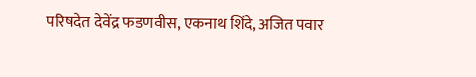परिषदेत देवेंद्र फडणवीस, एकनाथ शिंदे, अजित पवार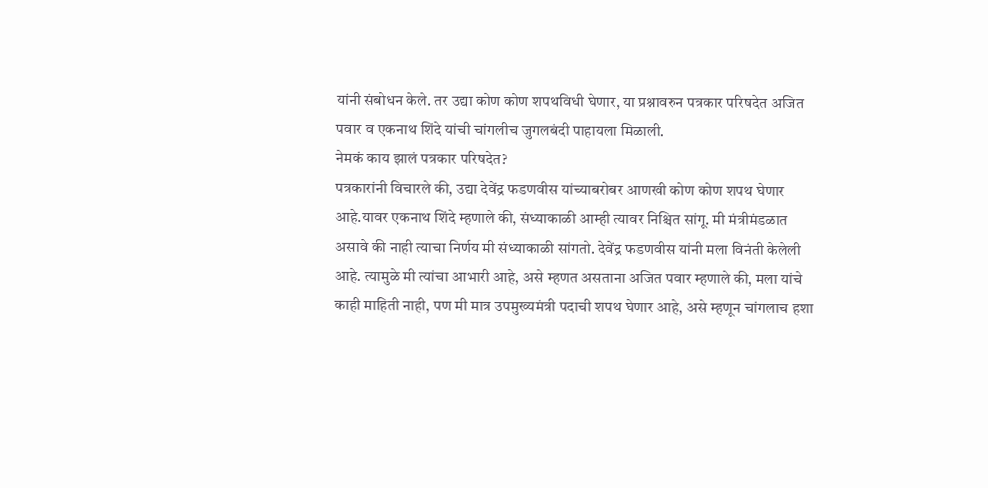यांनी संबोधन केले. तर उद्या कोण कोण शपथविधी घेणार, या प्रश्नावरुन पत्रकार परिषदेत अजित पवार व एकनाथ शिंदे यांची चांगलीच जुगलबंदी पाहायला मिळाली.
नेमकं काय झालं पत्रकार परिषदेत?
पत्रकारांनी विचारले की, उद्या देवेंद्र फडणवीस यांच्याबरोबर आणखी कोण कोण शपथ घेणार आहे.यावर एकनाथ शिंदे म्हणाले की, संध्याकाळी आम्ही त्यावर निश्चित सांगू. मी मंत्रीमंडळात असावे की नाही त्याचा निर्णय मी संध्याकाळी सांगतो. देवेंद्र फडणवीस यांनी मला विनंती केलेली आहे. त्यामुळे मी त्यांचा आभारी आहे, असे म्हणत असताना अजित पवार म्हणाले की, मला यांचे काही माहिती नाही, पण मी मात्र उपमुख्यमंत्री पदाची शपथ घेणार आहे, असे म्हणून चांगलाच हशा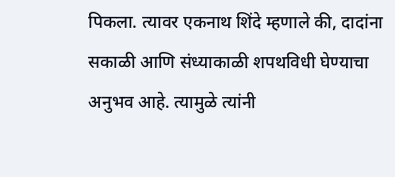पिकला. त्यावर एकनाथ शिंदे म्हणाले की, दादांना सकाळी आणि संध्याकाळी शपथविधी घेण्याचा अनुभव आहे. त्यामुळे त्यांनी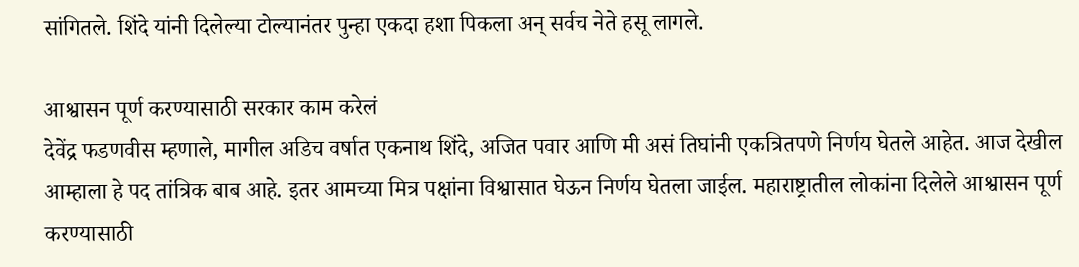सांगितले. शिंदे यांनी दिलेल्या टोल्यानंतर पुन्हा एकदा हशा पिकला अन् सर्वच नेते हसू लागले.

आश्वासन पूर्ण करण्यासाठी सरकार काम करेलं
देवेंद्र फडणवीस म्हणाले, मागील अडिच वर्षात एकनाथ शिंदे, अजित पवार आणि मी असं तिघांनी एकत्रितपणे निर्णय घेतले आहेत. आज देखील आम्हाला हे पद तांत्रिक बाब आहे. इतर आमच्या मित्र पक्षांना विश्वासात घेऊन निर्णय घेतला जाईल. महाराष्ट्रातील लोकांना दिलेले आश्वासन पूर्ण करण्यासाठी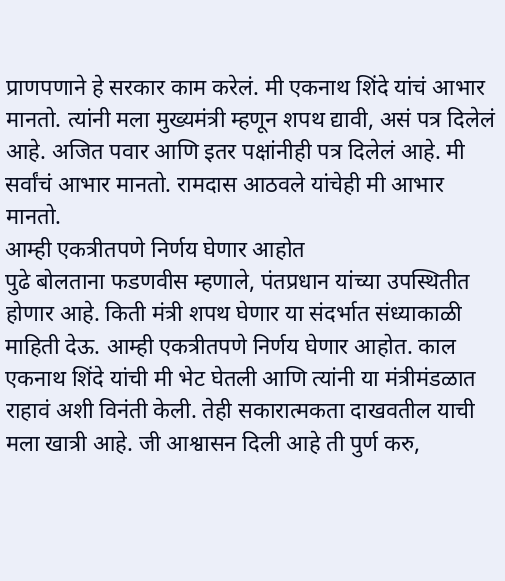प्राणपणाने हे सरकार काम करेलं. मी एकनाथ शिंदे यांचं आभार मानतो. त्यांनी मला मुख्यमंत्री म्हणून शपथ द्यावी, असं पत्र दिलेलं आहे. अजित पवार आणि इतर पक्षांनीही पत्र दिलेलं आहे. मी सर्वांचं आभार मानतो. रामदास आठवले यांचेही मी आभार मानतो.
आम्ही एकत्रीतपणे निर्णय घेणार आहोत
पुढे बोलताना फडणवीस म्हणाले, पंतप्रधान यांच्या उपस्थितीत होणार आहे. किती मंत्री शपथ घेणार या संदर्भात संध्याकाळी माहिती देऊ. आम्ही एकत्रीतपणे निर्णय घेणार आहोत. काल एकनाथ शिंदे यांची मी भेट घेतली आणि त्यांनी या मंत्रीमंडळात राहावं अशी विनंती केली. तेही सकारात्मकता दाखवतील याची मला खात्री आहे. जी आश्वासन दिली आहे ती पुर्ण करु,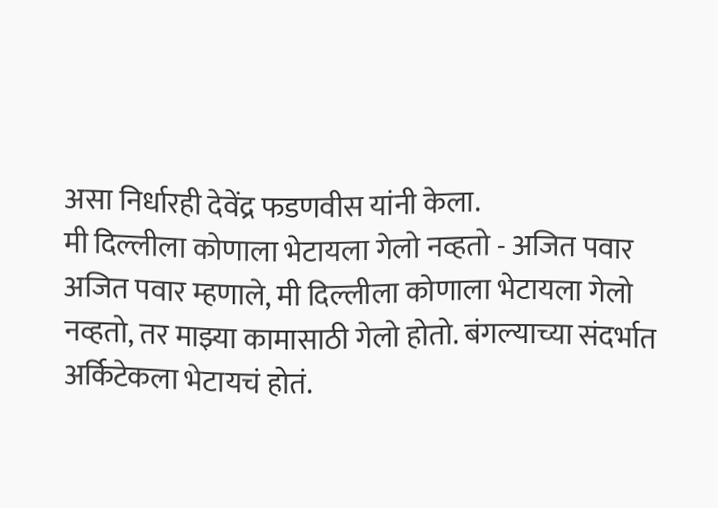असा निर्धारही देवेंद्र फडणवीस यांनी केला.
मी दिल्लीला कोणाला भेटायला गेलो नव्हतो - अजित पवार
अजित पवार म्हणाले, मी दिल्लीला कोणाला भेटायला गेलो नव्हतो, तर माझ्या कामासाठी गेलो होतो. बंगल्याच्या संदर्भात अर्किटेकला भेटायचं होतं.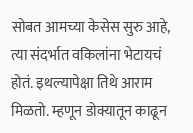सोबत आमच्या केसेस सुरु आहे, त्या संदर्भात वकिलांना भेटायचं होतं. इथल्यापेक्षा तिथे आराम मिळतो. म्हणून डोक्यातून काढून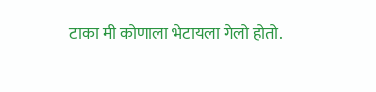टाका मी कोणाला भेटायला गेलो होतो.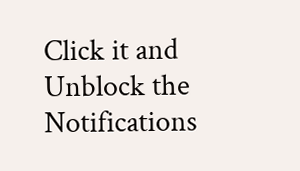Click it and Unblock the Notifications